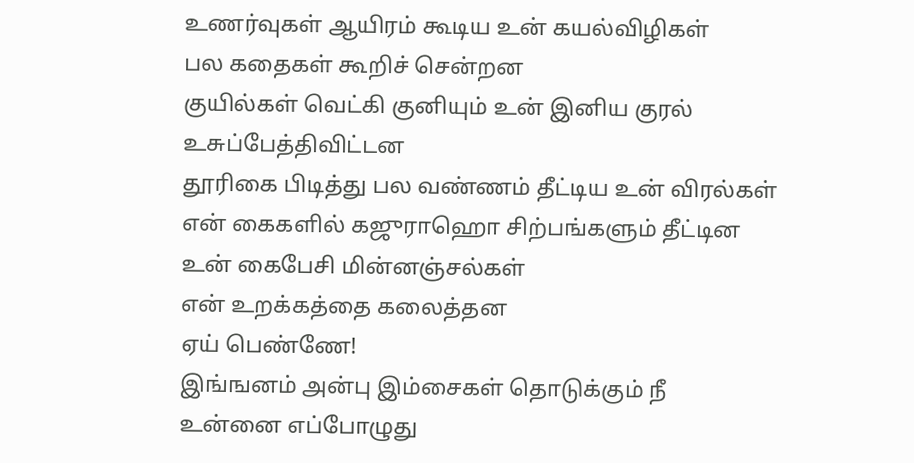உணர்வுகள் ஆயிரம் கூடிய உன் கயல்விழிகள்
பல கதைகள் கூறிச் சென்றன
குயில்கள் வெட்கி குனியும் உன் இனிய குரல்
உசுப்பேத்திவிட்டன
தூரிகை பிடித்து பல வண்ணம் தீட்டிய உன் விரல்கள்
என் கைகளில் கஜுராஹொ சிற்பங்களும் தீட்டின
உன் கைபேசி மின்னஞ்சல்கள்
என் உறக்கத்தை கலைத்தன
ஏய் பெண்ணே!
இங்ஙனம் அன்பு இம்சைகள் தொடுக்கும் நீ
உன்னை எப்போழுது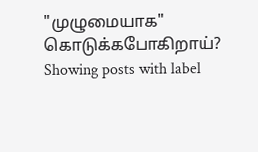"முழுமையாக" கொடுக்கபோகிறாய்?
Showing posts with label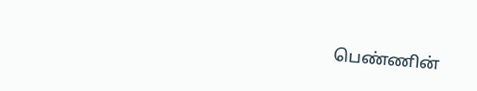பெண்ணின்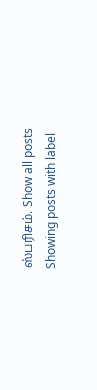ஸ்பரிசம். Show all posts
Showing posts with label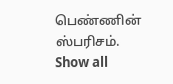பெண்ணின் ஸ்பரிசம். Show all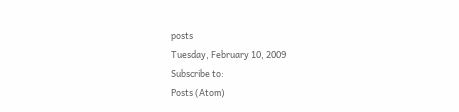posts
Tuesday, February 10, 2009
Subscribe to:
Posts (Atom)